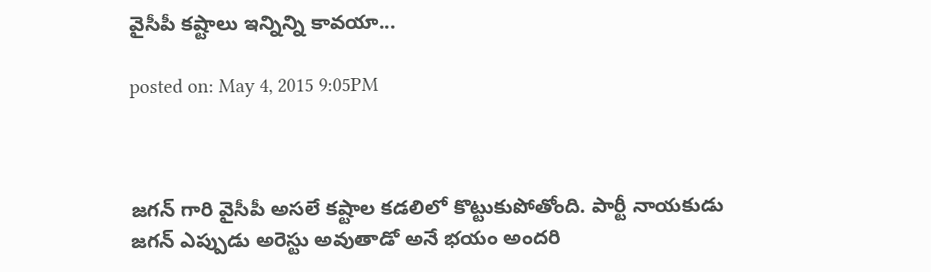వైసీపీ కష్టాలు ఇన్నిన్ని కావయా...

posted on: May 4, 2015 9:05PM



జగన్ గారి వైసీపీ అసలే కష్టాల కడలిలో కొట్టుకుపోతోంది. పార్టీ నాయకుడు జగన్ ఎప్పుడు అరెస్టు అవుతాడో అనే భయం అందరి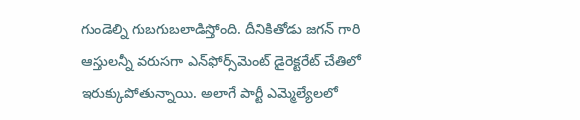గుండెల్ని గుబగుబలాడిస్తోంది. దీనికితోడు జగన్ గారి ఆస్తులన్నీ వరుసగా ఎన్‌ఫోర్స్‌మెంట్ డైరెక్టరేట్ చేతిలో ఇరుక్కుపోతున్నాయి. అలాగే పార్టీ ఎమ్మెల్యేలలో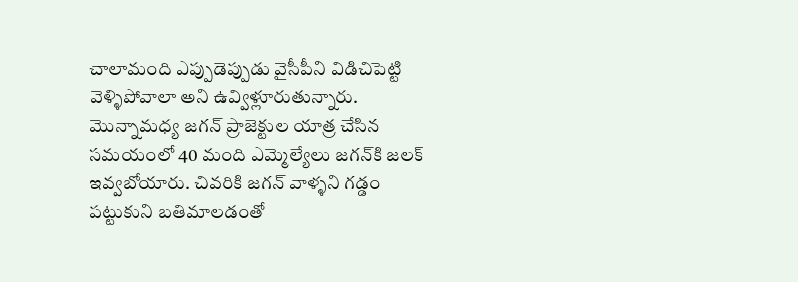చాలామంది ఎప్పుడెప్పుడు వైసీపీని విడిచిపెట్టి వెళ్ళిపోవాలా అని ఉవ్విళ్లూరుతున్నారు. మొన్నామధ్య జగన్ ప్రాజెక్టుల యాత్ర చేసిన సమయంలో 40 మంది ఎమ్మెల్యేలు జగన్‌కి జలక్ ఇవ్వబోయారు. చివరికి జగన్ వాళ్ళని గడ్డం పట్టుకుని బతిమాలడంతో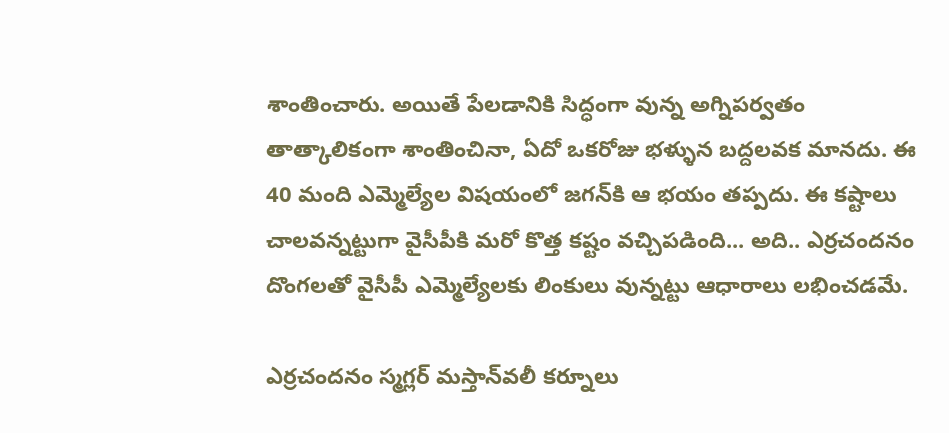శాంతించారు. అయితే పేలడానికి సిద్ధంగా వున్న అగ్నిపర్వతం తాత్కాలికంగా శాంతించినా, ఏదో ఒకరోజు భళ్ళున బద్దలవక మానదు. ఈ 40 మంది ఎమ్మెల్యేల విషయంలో జగన్‌కి ఆ భయం తప్పదు. ఈ కష్టాలు చాలవన్నట్టుగా వైసీపీకి మరో కొత్త కష్టం వచ్చిపడింది... అది.. ఎర్రచందనం దొంగలతో వైసీపీ ఎమ్మెల్యేలకు లింకులు వున్నట్టు ఆధారాలు లభించడమే.

ఎర్రచందనం స్మగ్లర్ మస్తాన్‌వలీ కర్నూలు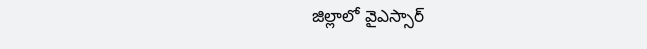జిల్లాలో వైఎస్సార్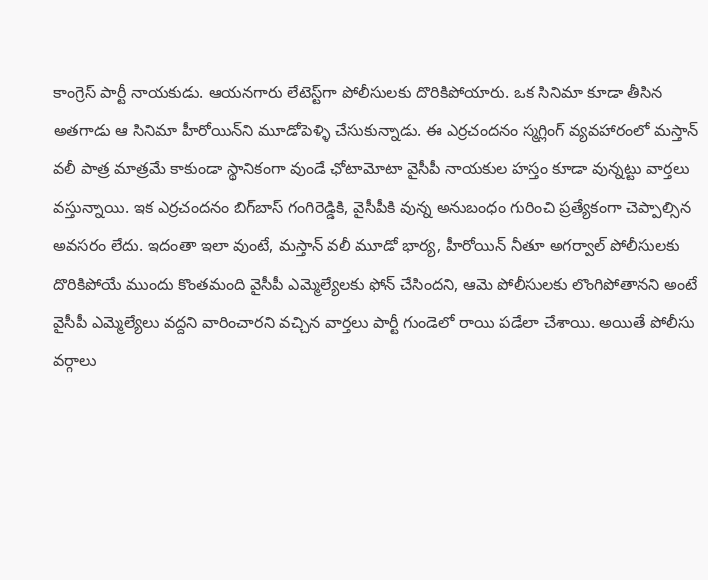కాంగ్రెస్ పార్టీ నాయకుడు. ఆయనగారు లేటెస్ట్‌గా పోలీసులకు దొరికిపోయారు. ఒక సినిమా కూడా తీసిన అతగాడు ఆ సినిమా హీరోయిన్‌ని మూడోపెళ్ళి చేసుకున్నాడు. ఈ ఎర్రచందనం స్మగ్లింగ్ వ్యవహారంలో మస్తాన్ వలీ పాత్ర మాత్రమే కాకుండా స్థానికంగా వుండే ఛోటామోటా వైసీపీ నాయకుల హస్తం కూడా వున్నట్టు వార్తలు వస్తున్నాయి. ఇక ఎర్రచందనం బిగ్‌బాస్ గంగిరెడ్డికి, వైసీపీకి వున్న అనుబంధం గురించి ప్రత్యేకంగా చెప్పాల్సిన అవసరం లేదు. ఇదంతా ఇలా వుంటే, మస్తాన్ వలీ మూడో భార్య, హీరోయిన్ నీతూ అగర్వాల్ పోలీసులకు దొరికిపోయే ముందు కొంతమంది వైసీపీ ఎమ్మెల్యేలకు ఫోన్ చేసిందని, ఆమె పోలీసులకు లొంగిపోతానని అంటే వైసీపీ ఎమ్మెల్యేలు వద్దని వారించారని వచ్చిన వార్తలు పార్టీ గుండెలో రాయి పడేలా చేశాయి. అయితే పోలీసు వర్గాలు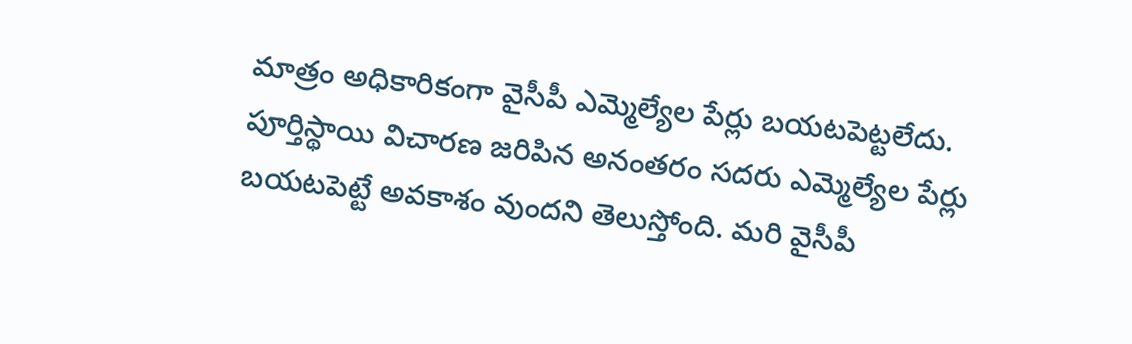మాత్రం అధికారికంగా వైసీపీ ఎమ్మెల్యేల పేర్లు బయటపెట్టలేదు. పూర్తిస్థాయి విచారణ జరిపిన అనంతరం సదరు ఎమ్మెల్యేల పేర్లు బయటపెట్టే అవకాశం వుందని తెలుస్తోంది. మరి వైసీపీ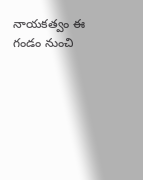నాయకత్వం ఈ గండం నుంచి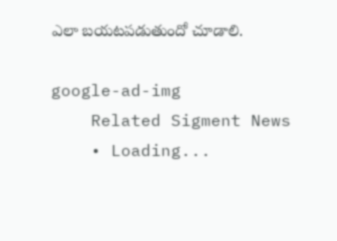ఎలా బయటపడుతుందో చూడాలి.

google-ad-img
    Related Sigment News
    • Loading...